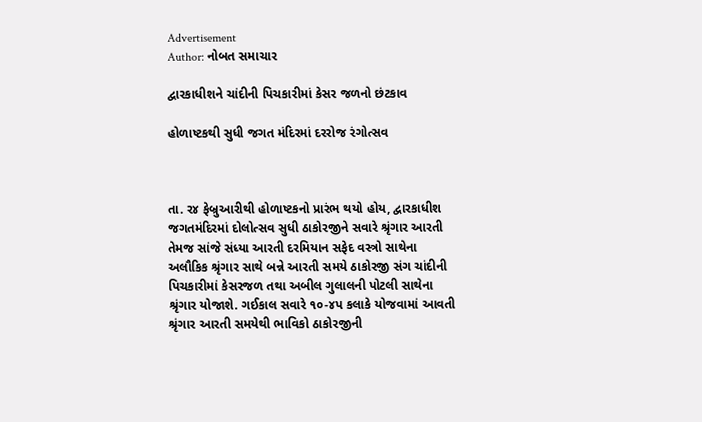Advertisement
Author: નોબત સમાચાર

દ્વારકાધીશને ચાંદીની પિચકારીમાં કેસર જળનો છંટકાવ

હોળાષ્ટકથી સુધી જગત મંદિરમાં દરરોજ રંગોત્સવ



તા. ર૪ ફેબ્રુઆરીથી હોળાષ્ટકનો પ્રારંભ થયો હોય, દ્વારકાધીશ જગતમંદિરમાં દોલોત્સવ સુધી ઠાકોરજીને સવારે શ્રૃંગાર આરતી તેમજ સાંજે સંધ્યા આરતી દરમિયાન સફેદ વસ્ત્રો સાથેના અલૌકિક શ્રૃંગાર સાથે બન્ને આરતી સમયે ઠાકોરજી સંગ ચાંદીની પિચકારીમાં કેસરજળ તથા અબીલ ગુલાલની પોટલી સાથેના શ્રૃંગાર યોજાશે. ગઈકાલ સવારે ૧૦-૪પ કલાકે યોજવામાં આવતી શ્રૃંગાર આરતી સમયેથી ભાવિકો ઠાકોરજીની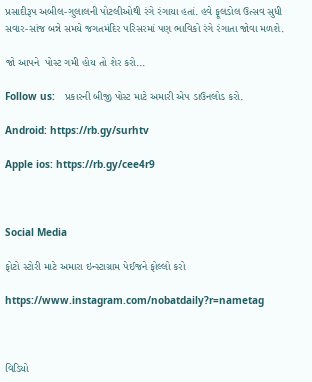પ્રસાદીરૂપ અબીલ-ગુલાલની પોટલીઓથી રંગે રંગાયા હતાં. હવે ફૂલડોલ ઉત્સવ સુધી સવાર-સાંજ બન્ને સમયે જગતમંદિર પરિસરમાં પણ ભાવિકો રંગે રંગાતા જોવા મળશે.

જો આપને  પોસ્ટ ગમી હોય તો શેર કરો...

Follow us:   પ્રકારની બીજી પોસ્ટ માટે અમારી એપ ડાઉનલોડ કરો.

Android: https://rb.gy/surhtv

Apple ios: https://rb.gy/cee4r9



Social Media

ફોટો સ્ટોરી માટે અમારા ઇન્સ્ટાગ્રામ પેઈજને ફોલ્લો કરો

https://www.instagram.com/nobatdaily?r=nametag



વિડિયો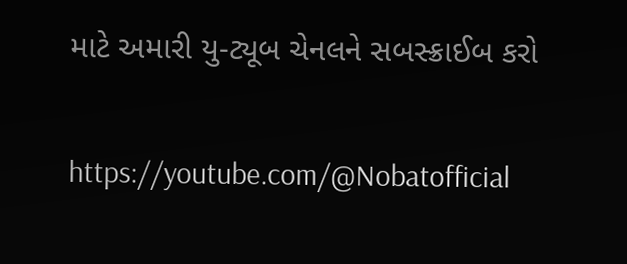માટે અમારી યુ-ટ્યૂબ ચેનલને સબસ્ક્રાઈબ કરો

https://youtube.com/@Nobatofficial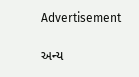Advertisement

અન્ય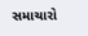સમાચારો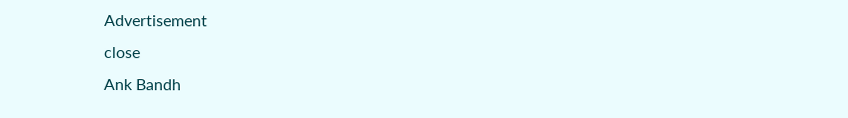Advertisement
close
Ank Bandh